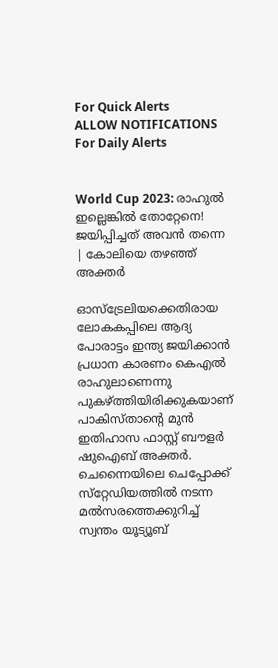For Quick Alerts
ALLOW NOTIFICATIONS
For Daily Alerts


World Cup 2023: രാഹുല്‍ ഇല്ലെങ്കില്‍ തോറ്റേനെ! ജയിപ്പിച്ചത് അവന്‍ തന്നെ | കോലിയെ തഴഞ്ഞ് അക്തര്‍

ഓസ്‌ട്രേലിയക്കെതിരായ ലോകകപ്പിലെ ആദ്യ പോരാട്ടം ഇന്ത്യ ജയിക്കാന്‍ പ്രധാന കാരണം കെഎല്‍ രാഹുലാണെന്നു പുകഴ്ത്തിയിരിക്കുകയാണ് പാകിസ്താന്റെ മുന്‍ ഇതിഹാസ ഫാസ്റ്റ് ബൗളര്‍ ഷുഐബ് അക്തര്‍. ചെന്നൈയിലെ ചെപ്പോക്ക് സ്‌റ്റേഡിയത്തില്‍ നടന്ന മല്‍സരത്തെക്കുറിച്ച് സ്വന്തം യൂട്യൂബ്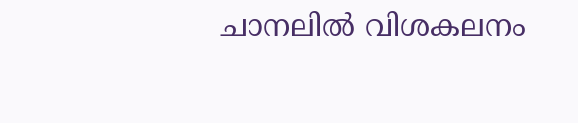ചാനലില്‍ വിശകലനം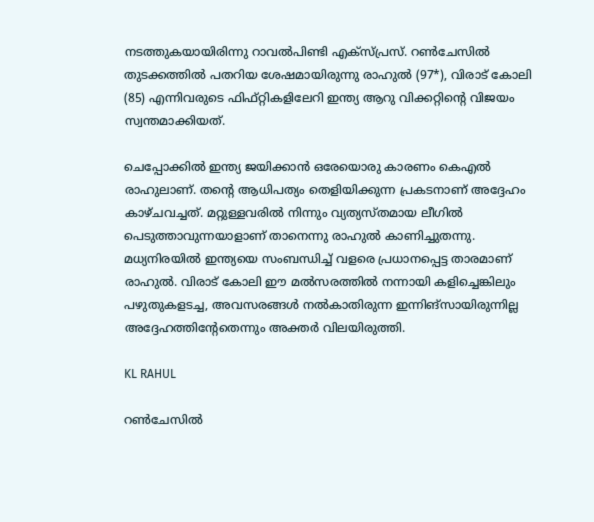നടത്തുകയായിരിന്നു റാവല്‍പിണ്ടി എക്‌സ്പ്രസ്. റണ്‍ചേസില്‍ തുടക്കത്തില്‍ പതറിയ ശേഷമായിരുന്നു രാഹുല്‍ (97*), വിരാട് കോലി (85) എന്നിവരുടെ ഫിഫ്റ്റികളിലേറി ഇന്ത്യ ആറു വിക്കറ്റിന്റെ വിജയം സ്വന്തമാക്കിയത്.

ചെപ്പോക്കില്‍ ഇന്ത്യ ജയിക്കാന്‍ ഒരേയൊരു കാരണം കെഎല്‍ രാഹുലാണ്. തന്റെ ആധിപത്യം തെളിയിക്കുന്ന പ്രകടനാണ് അദ്ദേഹം കാഴ്ചവച്ചത്. മറ്റുള്ളവരില്‍ നിന്നും വ്യത്യസ്തമായ ലീഗില്‍ പെടുത്താവുന്നയാളാണ് താനെന്നു രാഹുല്‍ കാണിച്ചുതന്നു. മധ്യനിരയില്‍ ഇന്ത്യയെ സംബന്ധിച്ച് വളരെ പ്രധാനപ്പെട്ട താരമാണ് രാഹുല്‍. വിരാട് കോലി ഈ മല്‍സരത്തില്‍ നന്നായി കളിച്ചെങ്കിലും പഴുതുകളടച്ച, അവസരങ്ങള്‍ നല്‍കാതിരുന്ന ഇന്നിങ്‌സായിരുന്നില്ല അദ്ദേഹത്തിന്റേതെന്നും അക്തര്‍ വിലയിരുത്തി.

KL RAHUL

റണ്‍ചേസില്‍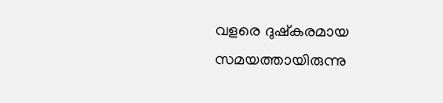വളരെ ദുഷ്‌കരമായ സമയത്തായിരുന്നു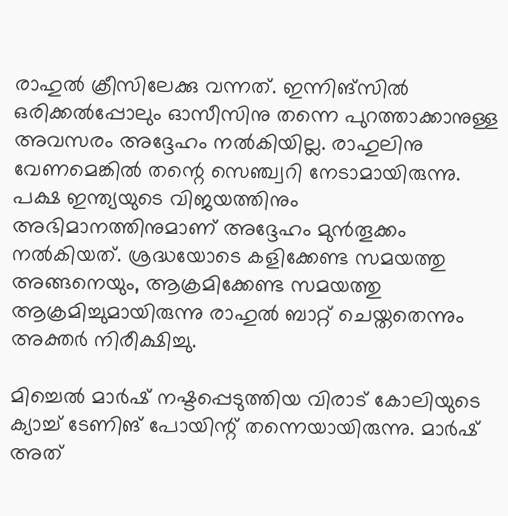രാഹുല്‍ ക്രീസിലേക്കു വന്നത്. ഇന്നിങ്‌സില്‍ ഒരിക്കല്‍പ്പോലും ഓസീസിനു തന്നെ പുറത്താക്കാനുള്ള അവസരം അദ്ദേഹം നല്‍കിയില്ല. രാഹുലിനു വേണമെങ്കില്‍ തന്റെ സെഞ്ച്വറി നേടാമായിരുന്നു. പക്ഷ ഇന്ത്യയുടെ വിജയത്തിനും അഭിമാനത്തിനുമാണ് അദ്ദേഹം മുന്‍തൂക്കം നല്‍കിയത്. ശ്രദ്ധയോടെ കളിക്കേണ്ട സമയത്തു അങ്ങനെയും, ആക്രമിക്കേണ്ട സമയത്തു ആക്രമിച്ചുമായിരുന്നു രാഹുല്‍ ബാറ്റ് ചെയ്തതെന്നും അക്തര്‍ നിരീക്ഷിച്ചു.

മിച്ചെല്‍ മാര്‍ഷ് നഷ്ടപ്പെടുത്തിയ വിരാട് കോലിയുടെ ക്യാച്ച് ടേണിങ് പോയിന്റ് തന്നെയായിരുന്നു. മാര്‍ഷ് അത്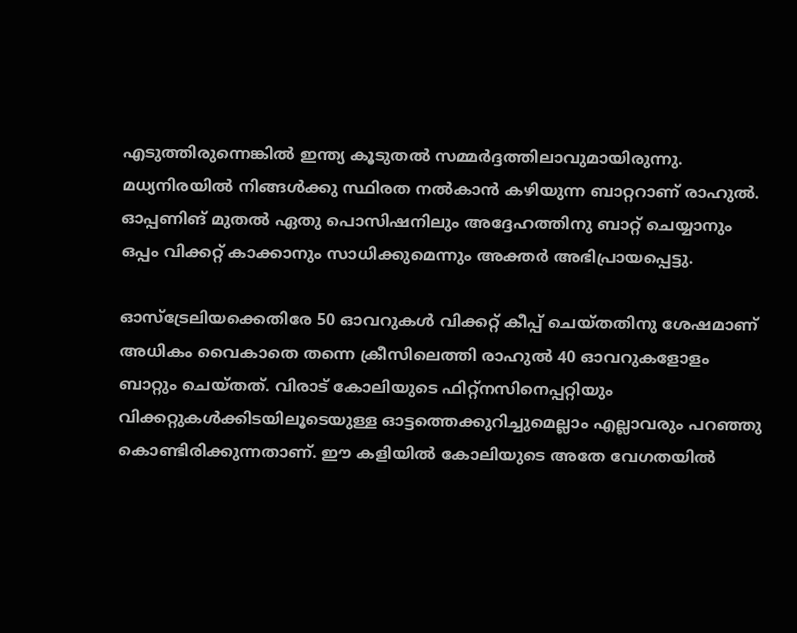എടുത്തിരുന്നെങ്കില്‍ ഇന്ത്യ കൂടുതല്‍ സമ്മര്‍ദ്ദത്തിലാവുമായിരുന്നു. മധ്യനിരയില്‍ നിങ്ങള്‍ക്കു സ്ഥിരത നല്‍കാന്‍ കഴിയുന്ന ബാറ്ററാണ് രാഹുല്‍. ഓപ്പണിങ് മുതല്‍ ഏതു പൊസിഷനിലും അദ്ദേഹത്തിനു ബാറ്റ് ചെയ്യാനും ഒപ്പം വിക്കറ്റ് കാക്കാനും സാധിക്കുമെന്നും അക്തര്‍ അഭിപ്രായപ്പെട്ടു.

ഓസ്‌ട്രേലിയക്കെതിരേ 50 ഓവറുകള്‍ വിക്കറ്റ് കീപ്പ് ചെയ്തതിനു ശേഷമാണ് അധികം വൈകാതെ തന്നെ ക്രീസിലെത്തി രാഹുല്‍ 40 ഓവറുകളോളം ബാറ്റും ചെയ്തത്. വിരാട് കോലിയുടെ ഫിറ്റ്‌നസിനെപ്പറ്റിയും വിക്കറ്റുകള്‍ക്കിടയിലൂടെയുള്ള ഓട്ടത്തെക്കുറിച്ചുമെല്ലാം എല്ലാവരും പറഞ്ഞു കൊണ്ടിരിക്കുന്നതാണ്. ഈ കളിയില്‍ കോലിയുടെ അതേ വേഗതയില്‍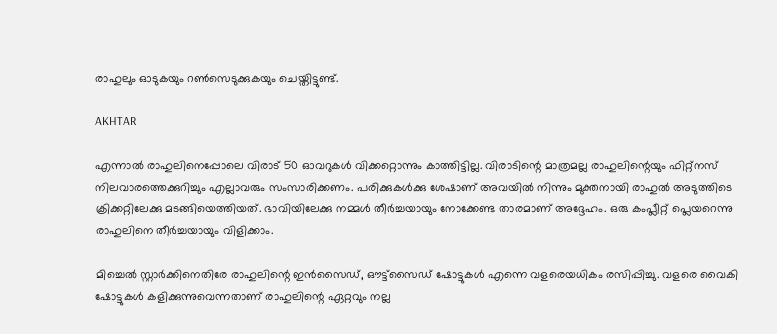രാഹുലും ഓടുകയും റണ്‍സെടുക്കുകയും ചെയ്തിട്ടുണ്ട്.

AKHTAR

എന്നാല്‍ രാഹുലിനെപ്പോലെ വിരാട് 50 ഓവറുകള്‍ വിക്കറ്റൊന്നും കാത്തിട്ടില്ല. വിരാടിന്റെ മാത്രമല്ല രാഹുലിന്റെയും ഫിറ്റ്‌നസ് നിലവാരത്തെക്കുറിച്ചും എല്ലാവരും സംസാരിക്കണം. പരിക്കുകള്‍ക്കു ശേഷാണ് അവയില്‍ നിന്നും മുക്തനായി രാഹുല്‍ അടുത്തിടെ ക്രിക്കറ്റിലേക്കു മടങ്ങിയെത്തിയത്. ഭാവിയിലേക്കു നമ്മള്‍ തീര്‍ച്ചയായും നോക്കേണ്ട താരമാണ് അദ്ദേഹം. ഒരു കംപ്ലീറ്റ് പ്ലെയറെന്നു രാഹുലിനെ തീര്‍ച്ചയായും വിളിക്കാം.

മിച്ചെല്‍ സ്റ്റാര്‍ക്കിനെതിരേ രാഹുലിന്റെ ഇന്‍സൈഡ്, ഔട്ട്‌സൈഡ് ഷോട്ടുകള്‍ എന്നെ വളരെയധികം രസിപ്പിച്ചു. വളരെ വൈകി ഷോട്ടുകള്‍ കളിക്കുന്നുവെന്നതാണ് രാഹുലിന്റെ ഏറ്റവും നല്ല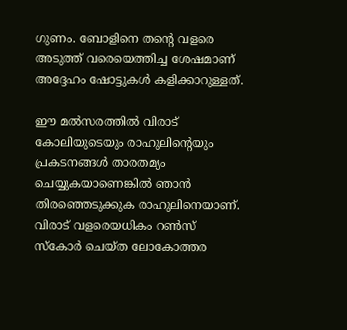ഗുണം. ബോളിനെ തന്റെ വളരെ അടുത്ത് വരെയെത്തിച്ച ശേഷമാണ് അദ്ദേഹം ഷോട്ടുകള്‍ കളിക്കാറുള്ളത്.

ഈ മല്‍സരത്തില്‍ വിരാട് കോലിയുടെയും രാഹുലിന്റെയും പ്രകടനങ്ങള്‍ താരതമ്യം ചെയ്യുകയാണെങ്കില്‍ ഞാന്‍ തിരഞ്ഞെടുക്കുക രാഹുലിനെയാണ്. വിരാട് വളരെയധികം റണ്‍സ് സ്‌കോര്‍ ചെയ്ത ലോകോത്തര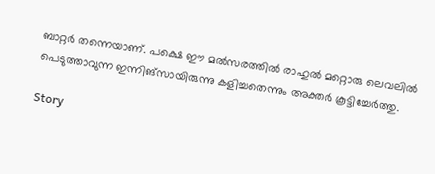ബാറ്റര്‍ തന്നെയാണ്. പക്ഷെ ഈ മല്‍സരത്തില്‍ രാഹുല്‍ മറ്റൊരു ലെവലില്‍ പെടുത്താവുന്ന ഇന്നിങ്‌സായിരുന്നു കളിച്ചതെന്നും അക്തര്‍ കൂട്ടിച്ചേര്‍ത്തു.

Story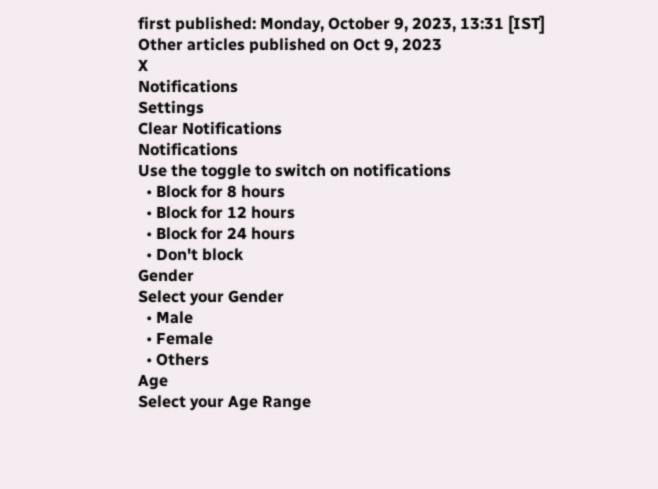first published: Monday, October 9, 2023, 13:31 [IST]
Other articles published on Oct 9, 2023
X
Notifications
Settings
Clear Notifications
Notifications
Use the toggle to switch on notifications
  • Block for 8 hours
  • Block for 12 hours
  • Block for 24 hours
  • Don't block
Gender
Select your Gender
  • Male
  • Female
  • Others
Age
Select your Age Range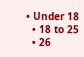• Under 18
  • 18 to 25
  • 26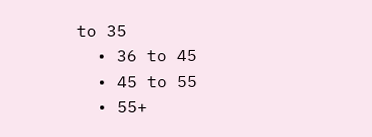to 35
  • 36 to 45
  • 45 to 55
  • 55+